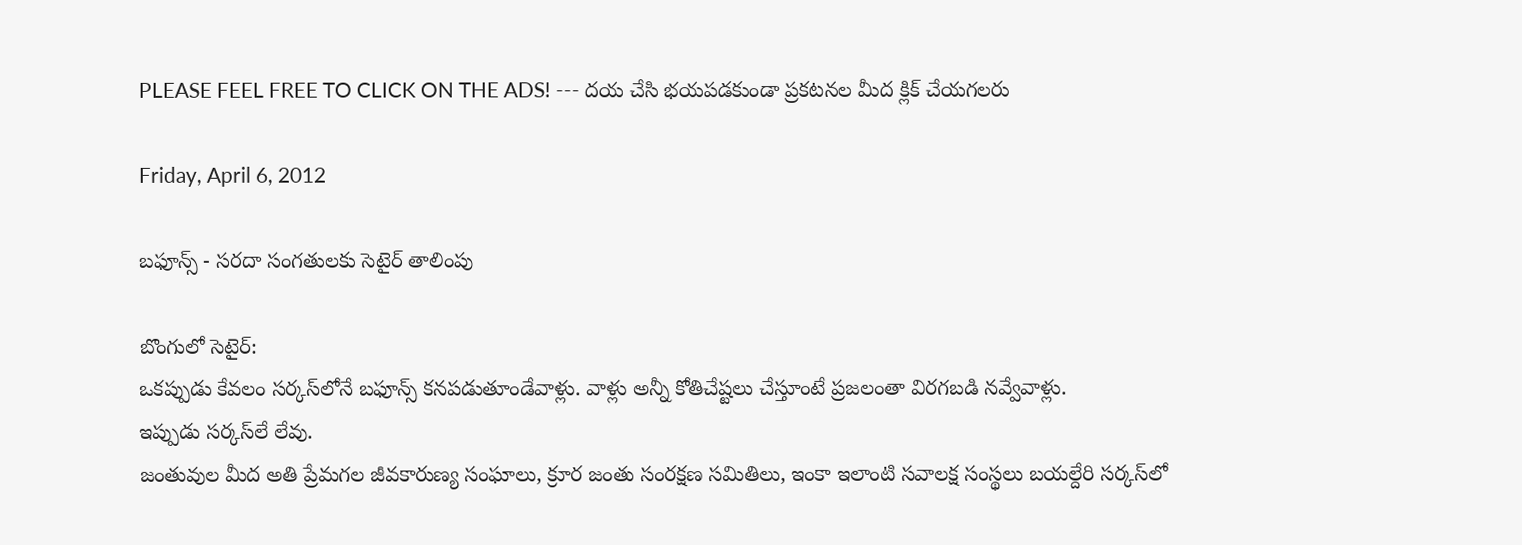PLEASE FEEL FREE TO CLICK ON THE ADS! --- దయ చేసి భయపడకుండా ప్రకటనల మీద క్లిక్ చేయగలరు

Friday, April 6, 2012

బఫూన్స్ - సరదా సంగతులకు సెటైర్ తాలింపు

బొంగులో సెటైర్:
ఒకప్పుడు కేవలం సర్కస్‌లోనే బఫూన్స్ కనపడుతూండేవాళ్లు. వాళ్లు అన్నీ కోతిచేష్టలు చేస్తూంటే ప్రజలంతా విరగబడి నవ్వేవాళ్లు.
ఇప్పుడు సర్కస్‌లే లేవు.
జంతువుల మీద అతి ప్రేమగల జీవకారుణ్య సంఘాలు, క్రూర జంతు సంరక్షణ సమితిలు, ఇంకా ఇలాంటి సవాలక్ష సంస్థలు బయల్దేరి సర్కస్‌లో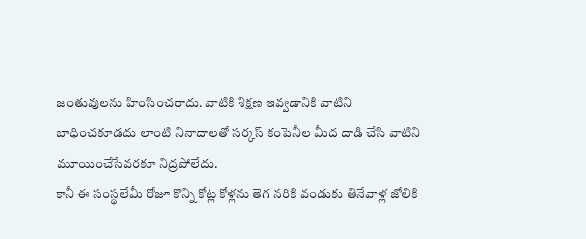జంతువులను హింసించరాదు. వాటికి శిక్షణ ఇవ్వడానికి వాటిని బాధించకూడదు లాంటి నినాదాలతో సర్కస్ కంపెనీల మీద దాడి చేసి వాటిని మూయించేసేవరకూ నిద్రపోలేదు.
కానీ ఈ సంస్థలేమీ రోజూ కొన్ని కోట్ల కోళ్లను తెగ నరికి వండుకు తినేవాళ్ల జోలికి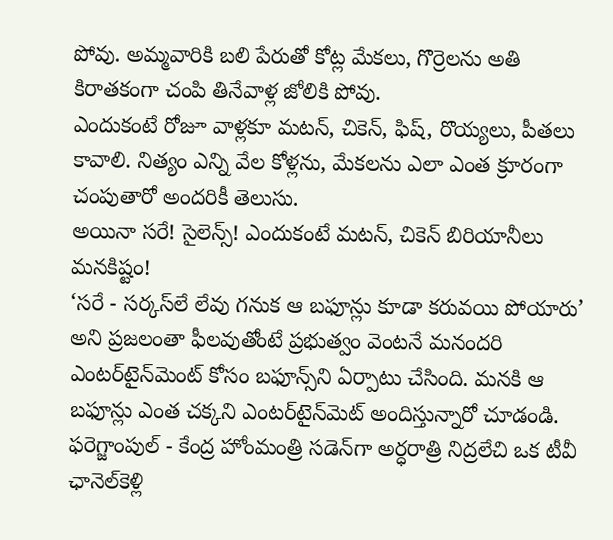పోవు. అమ్మవారికి బలి పేరుతో కోట్ల మేకలు, గొర్రెలను అతి కిరాతకంగా చంపి తినేవాళ్ల జోలికి పోవు.
ఎందుకంటే రోజూ వాళ్లకూ మటన్, చికెన్, ఫిష్, రొయ్యలు, పీతలు కావాలి. నిత్యం ఎన్ని వేల కోళ్లను, మేకలను ఎలా ఎంత క్రూరంగా చంపుతారో అందరికీ తెలుసు.
అయినా సరే! సైలెన్స్! ఎందుకంటే మటన్, చికెన్ బిరియానీలు మనకిష్టం!
‘సరే - సర్కస్‌లే లేవు గనుక ఆ బఫూన్లు కూడా కరువయి పోయారు’ అని ప్రజలంతా ఫీలవుతోంటే ప్రభుత్వం వెంటనే మనందరి ఎంటర్‌టైన్‌మెంట్ కోసం బఫూన్స్‌ని ఏర్పాటు చేసింది. మనకి ఆ బఫూన్లు ఎంత చక్కని ఎంటర్‌టైన్‌మెట్ అందిస్తున్నారో చూడండి. ఫరెగ్జాంపుల్ - కేంద్ర హోంమంత్రి సడెన్‌గా అర్ధరాత్రి నిద్రలేచి ఒక టీవీ ఛానెల్‌కెళ్లి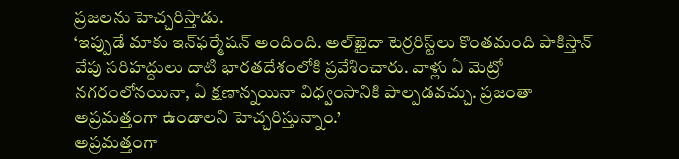ప్రజలను హెచ్చరిస్తాడు.
‘ఇప్పుడే మాకు ఇన్‌ఫర్మేషన్ అందింది. అల్‌ఖైదా టెర్రరిస్ట్‌లు కొంతమంది పాకిస్తాన్ వేపు సరిహద్దులు దాటి భారతదేశంలోకి ప్రవేశించారు. వాళ్లు ఏ మెట్రో నగరంలోనయినా, ఏ క్షణాన్నయినా విధ్వంసానికి పాల్పడవచ్చు. ప్రజంతా అప్రమత్తంగా ఉండాలని హెచ్చరిస్తున్నాం.’
అప్రమత్తంగా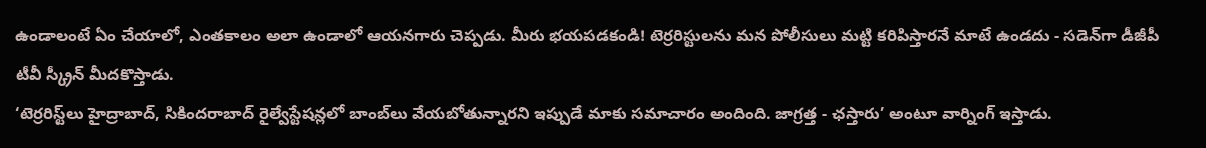ఉండాలంటే ఏం చేయాలో, ఎంతకాలం అలా ఉండాలో ఆయనగారు చెప్పడు. మీరు భయపడకండి! టెర్రరిస్టులను మన పోలీసులు మట్టి కరిపిస్తారనే మాటే ఉండదు - సడెన్‌గా డీజీపీ టీవీ స్క్రీన్ మీదకొస్తాడు.
‘టెర్రరిస్ట్‌లు హైద్రాబాద్, సికిందరాబాద్ రైల్వేస్టేషన్లలో బాంబ్‌లు వేయబోతున్నారని ఇప్పుడే మాకు సమాచారం అందింది. జాగ్రత్త - ఛస్తారు’ అంటూ వార్నింగ్ ఇస్తాడు.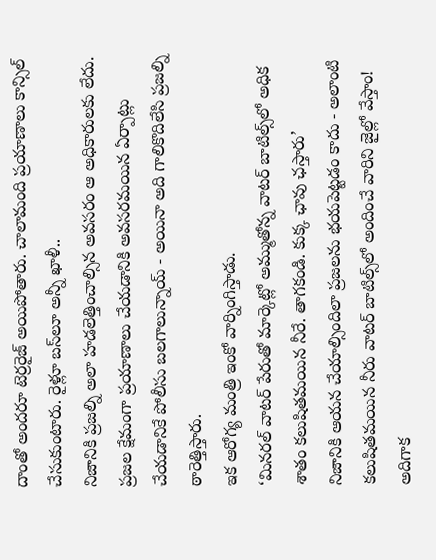దాంతో అందరూ టెర్రరైజ్ అయిపోతారు. చాలామంది ప్రయాణాలు కాన్సిల్ చేసుకుంటారు. రైళ్లూ బస్‌లూ అన్నీ ఖాళీ..
నిజానికి ప్రజల్ని అలా హడలెత్తించాల్సిన అవసరం ఆ అధికారులకు లేదు.
ప్రజల క్షేమంగా ప్రయాణాలు చేయడానికి అవసరమయిన ఏర్పాట్లు చేయడానికే పోలీసు బలగాలున్నాయ్ - అయినా అది గాలికొదిలేసి ప్రజల్ని ఠారెత్తిస్తారు.
ఇక ఆరోగ్య మంత్రి ఇంకో వార్నింగిస్తాడు.
‘మినరల్ వాటర్ పేరుతో మార్కెట్లో అమ్ముతోన్న వాటర్ బాటిల్స్‌లో అధిక శాతం కలుషితమయిన నీరే. తాగకండి. కుక్క ఛావు ఛస్తారు’
నిజానికి ఆయన చేయాల్సిందిలా ప్రజలను భయపెట్టడం కాదు - అలాంటి కలుషితమయిన నీరు వాటర్ బాటిల్స్‌లో అందించే వారిని జైల్లో వేస్తాం! అదిగాక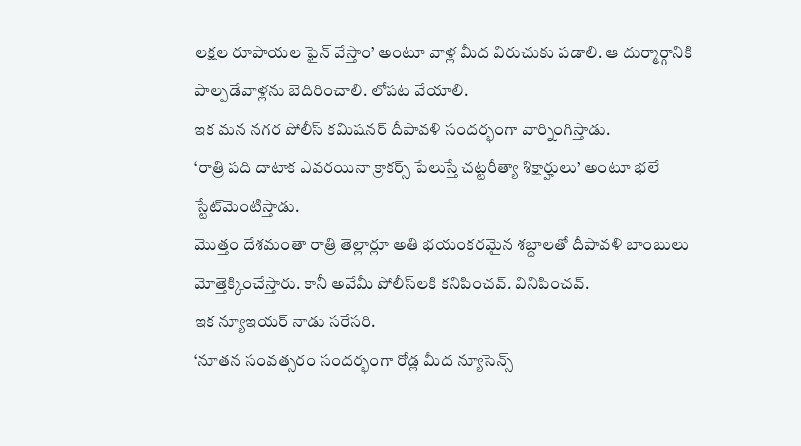లక్షల రూపాయల ఫైన్ వేస్తాం’ అంటూ వాళ్ల మీద విరుచుకు పడాలి. ఆ దుర్మార్గానికి పాల్పడేవాళ్లను బెదిరించాలి. లోపట వేయాలి.
ఇక మన నగర పోలీస్ కమిషనర్ దీపావళి సందర్భంగా వార్నింగిస్తాడు.
‘రాత్రి పది దాటాక ఎవరయినా క్రాకర్స్ పేలుస్తే చట్టరీత్యా శిక్షార్హులు’ అంటూ భలే స్టేట్‌మెంటిస్తాడు.
మొత్తం దేశమంతా రాత్రి తెల్లార్లూ అతి భయంకరమైన శబ్దాలతో దీపావళి బాంబులు మోత్తెక్కించేస్తారు. కానీ అవేమీ పోలీస్‌లకి కనిపించవ్. వినిపించవ్.
ఇక న్యూఇయర్ నాడు సరేసరి.
‘నూతన సంవత్సరం సందర్భంగా రోడ్ల మీద న్యూసెన్స్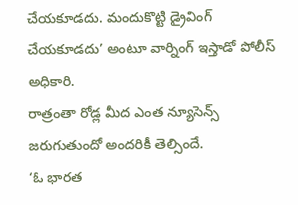చేయకూడదు. మందుకొట్టి డ్రైవింగ్ చేయకూడదు’ అంటూ వార్నింగ్ ఇస్తాడో పోలీస్ అధికారి.
రాత్రంతా రోడ్ల మీద ఎంత న్యూసెన్స్ జరుగుతుందో అందరికీ తెల్సిందే.
‘ఓ భారత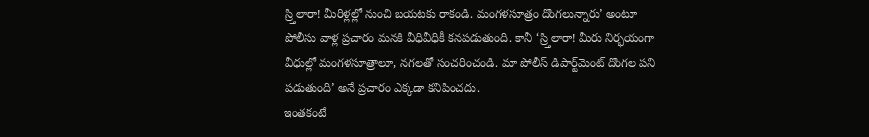స్ర్తిలారా! మీరిళ్లల్లో నుంచి బయటకు రాకండి. మంగళసూత్రం దొంగలున్నారు’ అంటూ పోలీసు వాళ్ల ప్రచారం మనకి వీధివీధికీ కనపడుతుంది. కానీ ‘స్ర్తిలారా! మీరు నిర్భయంగా వీధుల్లో మంగళసూత్రాలూ, నగలతో సంచరించండి. మా పోలీస్ డిపార్ట్‌మెంట్ దొంగల పని పడుతుంది’ అనే ప్రచారం ఎక్కడా కనిపించదు.
ఇంతకంటే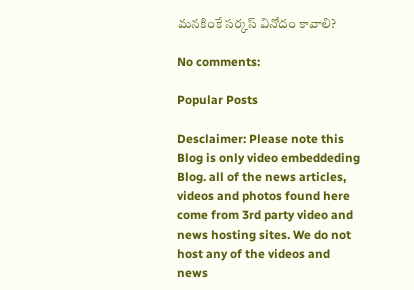మనకింకే సర్కస్ వినోదం కావాలి?

No comments:

Popular Posts

Desclaimer: Please note this Blog is only video embeddeding Blog. all of the news articles, videos and photos found here come from 3rd party video and news hosting sites. We do not host any of the videos and news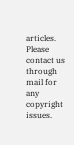articles. Please contact us through mail for any copyright issues.